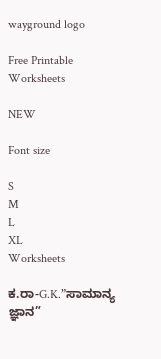wayground logo

Free Printable Worksheets

NEW

Font size

S
M
L
XL
Worksheets

ಕ.ರಾ-G.K.”ಸಾಮಾನ್ಯ ಜ್ಞಾನ”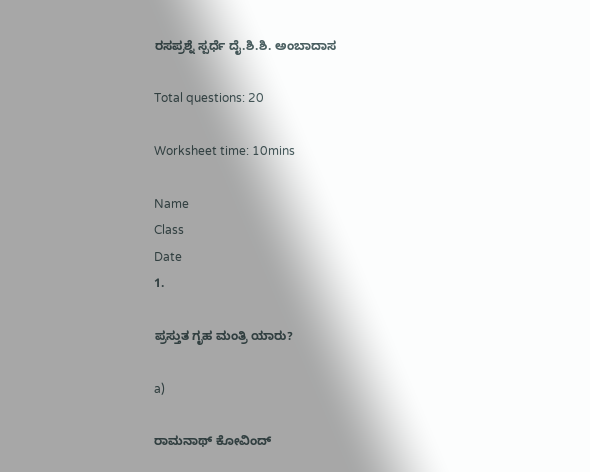ರಸಪ್ರಶ್ನೆ ಸ್ಪರ್ಧೆ ದೈ.ಶಿ.ಶಿ. ಅಂಬಾದಾಸ

Total questions: 20

Worksheet time: 10mins

Name
Class
Date
1.

ಪ್ರಸ್ತುತ ಗೃಹ ಮಂತ್ರಿ ಯಾರು?

a)

ರಾಮನಾಥ್ ಕೋವಿಂದ್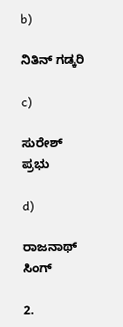b)

ನಿತಿನ್ ಗಡ್ಕರಿ

c)

ಸುರೇಶ್ ಪ್ರಭು

d)

ರಾಜನಾಥ್ ಸಿಂಗ್

2.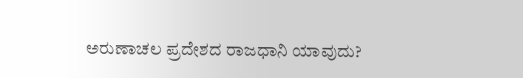ಅರುಣಾಚಲ ಪ್ರದೇಶದ ರಾಜಧಾನಿ ಯಾವುದು?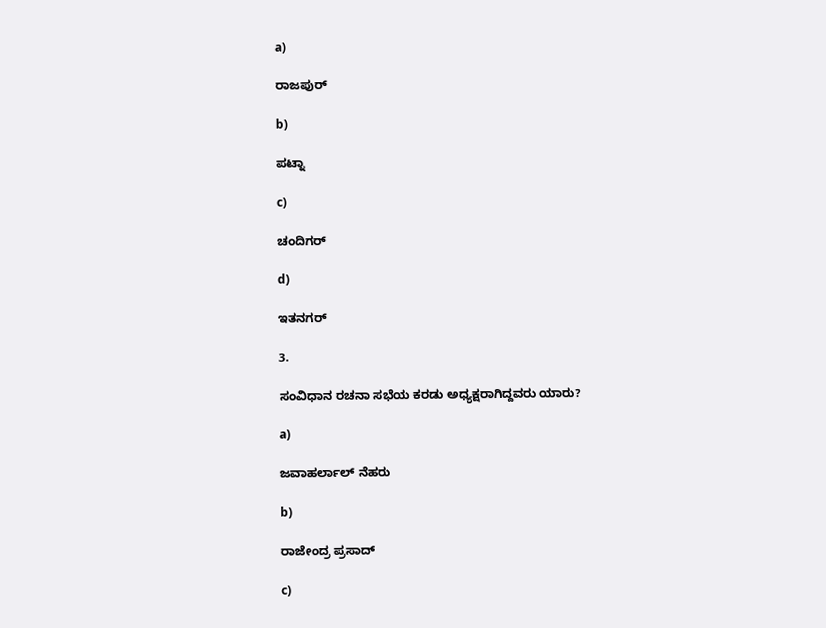a)

ರಾಜಪುರ್

b)

ಪಟ್ನಾ

c)

ಚಂದಿಗರ್

d)

ಇತನಗರ್

3.

ಸಂವಿಧಾನ ರಚನಾ ಸಭೆಯ ಕರಡು ಅಧ್ಯಕ್ಷರಾಗಿದ್ದವರು ಯಾರು?

a)

ಜವಾಹರ್ಲಾಲ್ ನೆಹರು

b)

ರಾಜೇಂದ್ರ ಪ್ರಸಾದ್

c)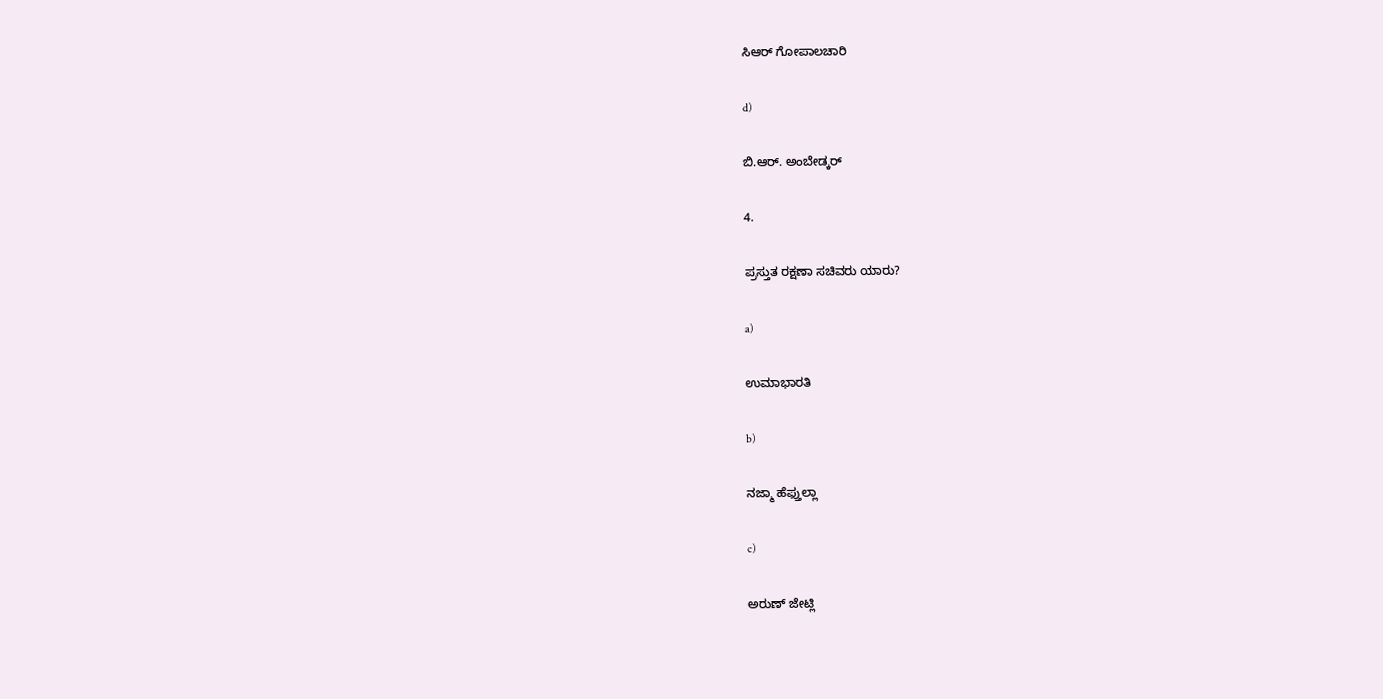ಸಿಆರ್ ಗೋಪಾಲಚಾರಿ

d)

ಬಿ.ಆರ್. ಅಂಬೇಡ್ಕರ್

4.

ಪ್ರಸ್ತುತ ರಕ್ಷಣಾ ಸಚಿವರು ಯಾರು?

a)

ಉಮಾಭಾರತಿ

b)

ನಜ್ಮಾ ಹೆಫ್ತುಲ್ಲಾ

c)

ಅರುಣ್ ಜೇಟ್ಲಿ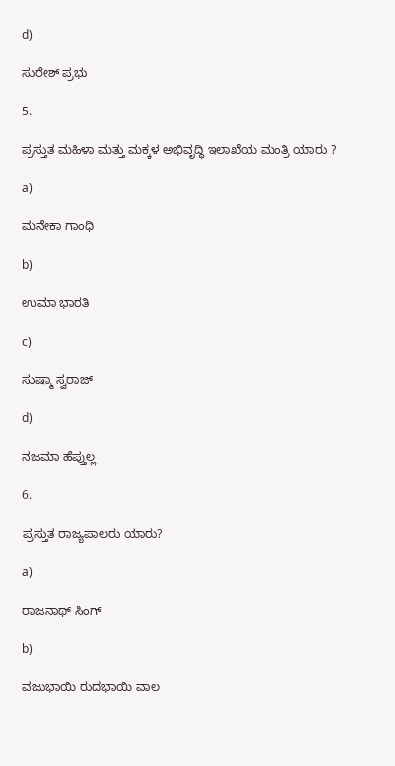d)

ಸುರೇಶ್ ಪ್ರಭು

5.

ಪ್ರಸ್ತುತ ಮಹಿಳಾ ಮತ್ತು ಮಕ್ಕಳ ಅಭಿವೃದ್ಧಿ ಇಲಾಖೆಯ ಮಂತ್ರಿ ಯಾರು ?

a)

ಮನೇಕಾ ಗಾಂಧಿ

b)

ಉಮಾ ಭಾರತಿ

c)

ಸುಷ್ಮಾ ಸ್ವರಾಜ್

d)

ನಜಮಾ ಹೆಪ್ತುಲ್ಲ

6.

ಪ್ರಸ್ತುತ ರಾಜ್ಯಪಾಲರು ಯಾರು?

a)

ರಾಜನಾಥ್ ಸಿಂಗ್

b)

ವಜುಭಾಯಿ ರುದಭಾಯಿ ವಾಲ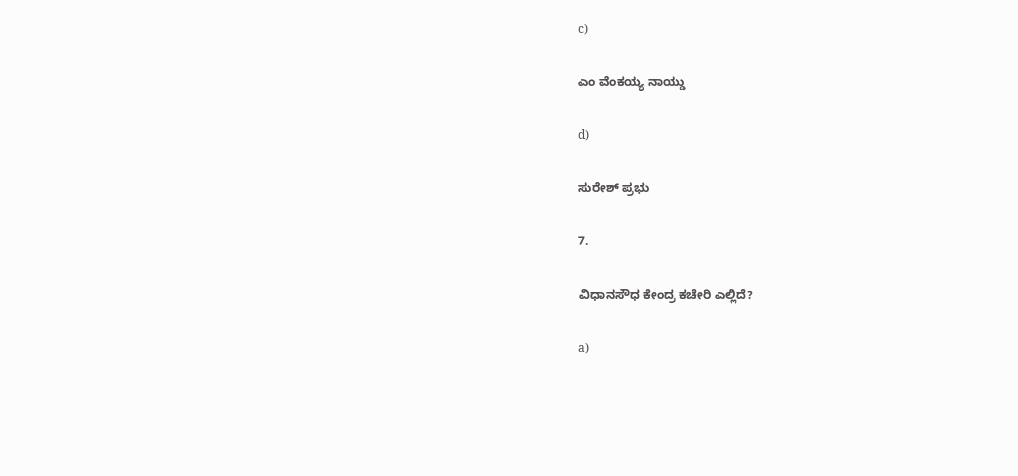c)

ಎಂ ವೆಂಕಯ್ಯ ನಾಯ್ಡು

d)

ಸುರೇಶ್ ಪ್ರಭು

7.

ವಿಧಾನಸೌಧ ಕೇಂದ್ರ ಕಚೇರಿ ಎಲ್ಲಿದೆ?

a)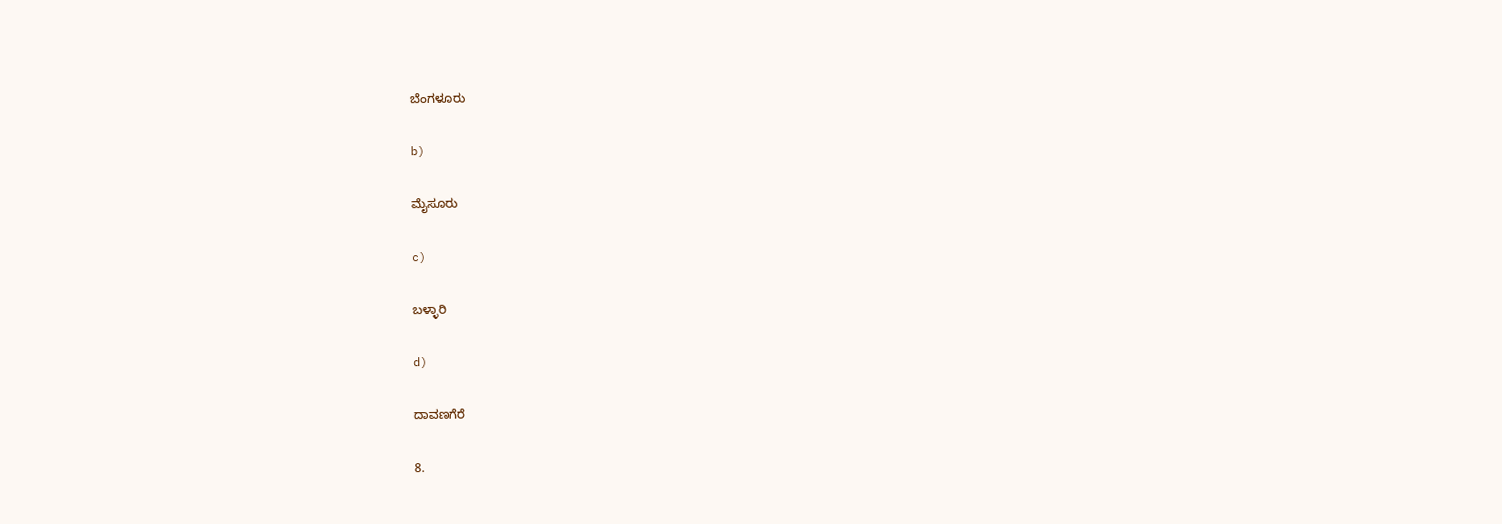ಬೆಂಗಳೂರು

b)

ಮೈಸೂರು

c)

ಬಳ್ಳಾರಿ

d)

ದಾವಣಗೆರೆ

8.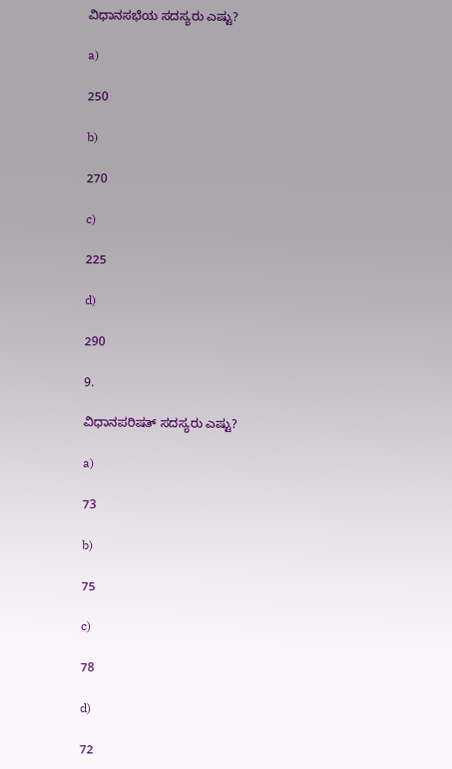ವಿಧಾನಸಭೆಯ ಸದಸ್ಯರು ಎಷ್ಟು?

a)

250

b)

270

c)

225

d)

290

9.

ವಿಧಾನಪರಿಷತ್ ಸದಸ್ಯರು ಎಷ್ಟು?

a)

73

b)

75

c)

78

d)

72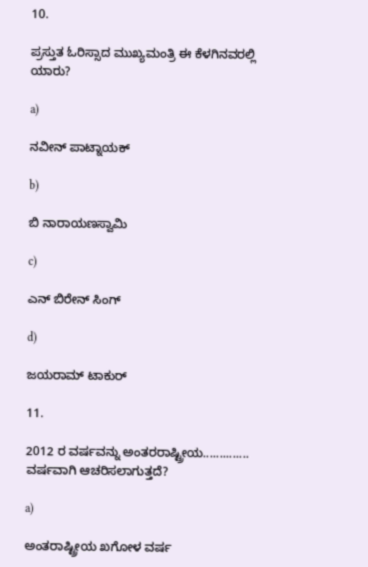10.

ಪ್ರಸ್ತುತ ಓರಿಸ್ಸಾದ ಮುಖ್ಯಮಂತ್ರಿ ಈ ಕೆಳಗಿನವರಲ್ಲಿ ಯಾರು?

a)

ನವೀನ್ ಪಾಟ್ನಾಯಕ್

b)

ಬಿ ನಾರಾಯಣಸ್ವಾಮಿ

c)

ಎನ್ ಬಿರೇನ್ ಸಿಂಗ್

d)

ಜಯರಾಮ್ ಟಾಕುರ್

11.

2012 ರ ವರ್ಷವನ್ನು ಅಂತರರಾಷ್ಟ್ರೀಯ‌.............. ವರ್ಷವಾಗಿ ಆಚರಿಸಲಾಗುತ್ತದೆ?

a)

ಅಂತರಾಷ್ಟ್ರೀಯ ಖಗೋಳ ವರ್ಷ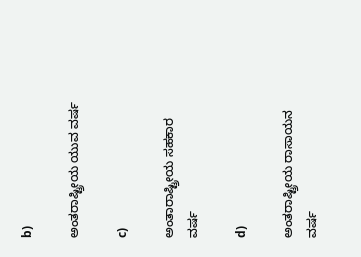b)

ಅಂತರಾಷ್ಟ್ರೀಯ ಯುವ ವರ್ಷ

c)

ಅಂತಾರಾಷ್ಟ್ರೀಯ ಸಹಕಾರ ವರ್ಷ

d)

ಅಂತರಾಷ್ಟ್ರೀಯ ರಾಸಾಯನ ವರ್ಷ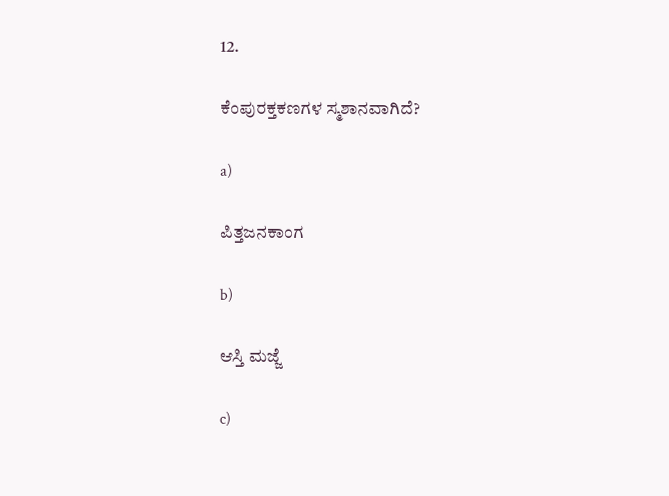12.

ಕೆಂಪುರಕ್ತಕಣಗಳ ಸ್ಮಶಾನವಾಗಿದೆ?

a)

ಪಿತ್ತಜನಕಾಂಗ

b)

ಆಸ್ತಿ ಮಜ್ಜೆ

c)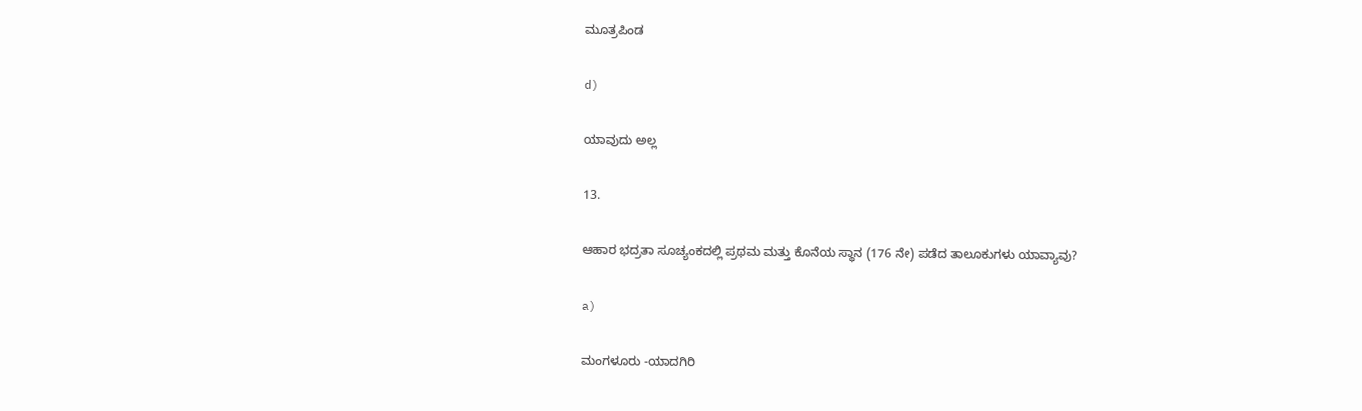ಮೂತ್ರಪಿಂಡ

d)

ಯಾವುದು ಅಲ್ಲ

13.

ಆಹಾರ ಭದ್ರತಾ ಸೂಚ್ಯಂಕದಲ್ಲಿ ಪ್ರಥಮ ಮತ್ತು ಕೊನೆಯ ಸ್ಥಾನ (176 ನೇ) ಪಡೆದ ತಾಲೂಕುಗಳು ಯಾವ್ಯಾವು?

a)

ಮಂಗಳೂರು -ಯಾದಗಿರಿ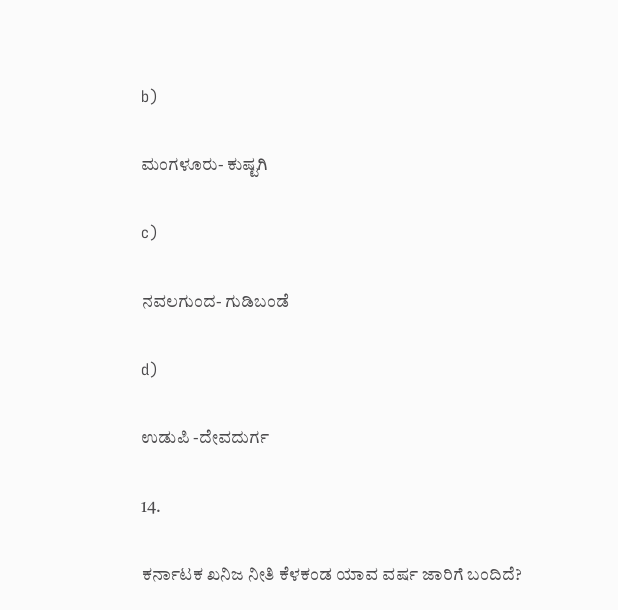b)

ಮಂಗಳೂರು- ಕುಷ್ಟಗಿ

c)

ನವಲಗುಂದ- ಗುಡಿಬಂಡೆ

d)

ಉಡುಪಿ -ದೇವದುರ್ಗ

14.

ಕರ್ನಾಟಕ ಖನಿಜ ನೀತಿ ಕೆಳಕಂಡ ಯಾವ ವರ್ಷ ಜಾರಿಗೆ ಬಂದಿದೆ?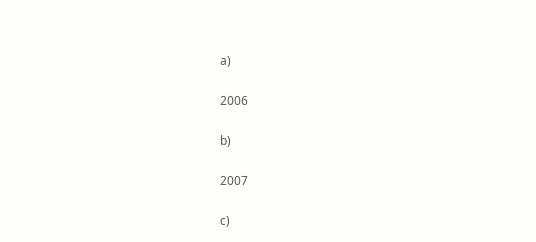a)

2006

b)

2007

c)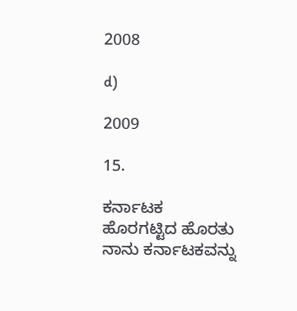2008

d)

2009

15.

ಕರ್ನಾಟಕ ಹೊರಗಟ್ಟಿದ ಹೊರತು ನಾನು ಕರ್ನಾಟಕವನ್ನು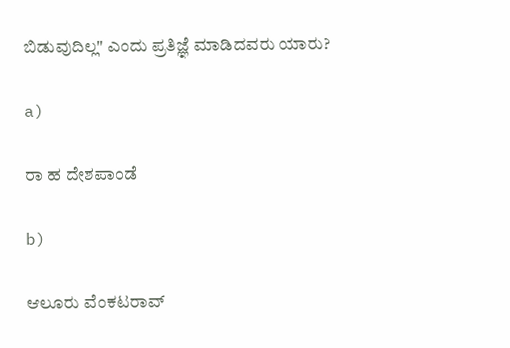ಬಿಡುವುದಿಲ್ಲ" ಎಂದು ಪ್ರತಿಜ್ಞೆ ಮಾಡಿದವರು ಯಾರು?

a)

ರಾ ಹ ದೇಶಪಾಂಡೆ

b)

ಆಲೂರು ವೆಂಕಟರಾವ್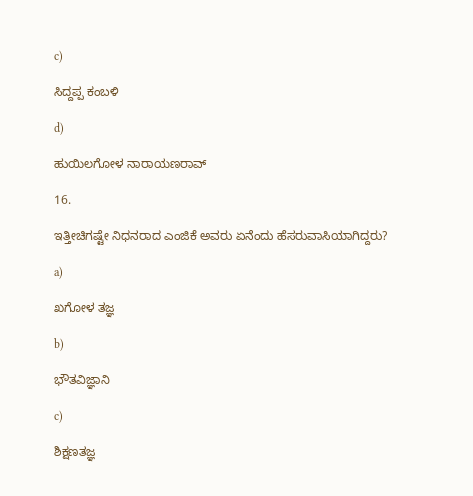c)

ಸಿದ್ದಪ್ಪ ಕಂಬಳಿ

d)

ಹುಯಿಲಗೋಳ ನಾರಾಯಣರಾವ್

16.

ಇತ್ತೀಚಿಗಷ್ಟೇ ನಿಧನರಾದ ಎಂಜಿಕೆ ಅವರು ಏನೆಂದು ಹೆಸರುವಾಸಿಯಾಗಿದ್ದರು?

a)

ಖಗೋಳ ತಜ್ಞ

b)

ಭೌತವಿಜ್ಞಾನಿ

c)

ಶಿಕ್ಷಣತಜ್ಞ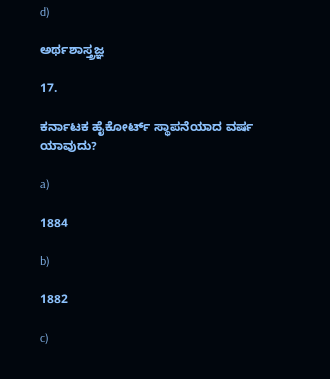d)

ಅರ್ಥಶಾಸ್ತ್ರಜ್ಞ

17.

ಕರ್ನಾಟಕ ಹೈಕೋರ್ಟ್ ಸ್ಥಾಪನೆಯಾದ ವರ್ಷ ಯಾವುದು?

a)

1884

b)

1882

c)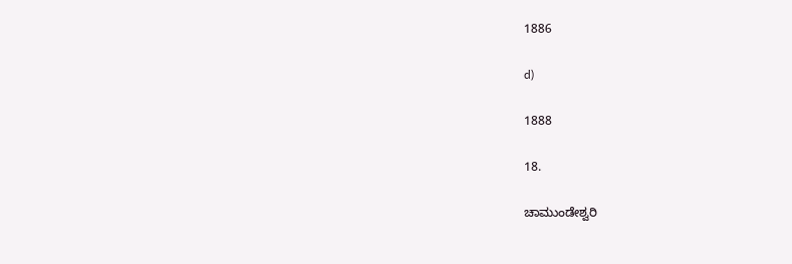1886

d)

1888

18.

ಚಾಮುಂಡೇಶ್ವರಿ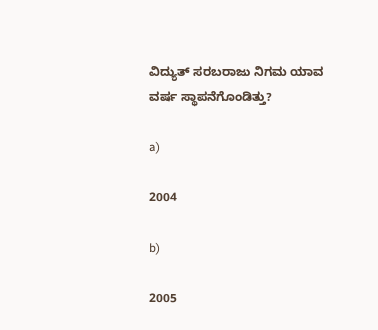ವಿದ್ಯುತ್ ಸರಬರಾಜು ನಿಗಮ ಯಾವ ವರ್ಷ ಸ್ಥಾಪನೆಗೊಂಡಿತ್ತು?

a)

2004

b)

2005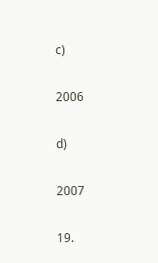c)

2006

d)

2007

19.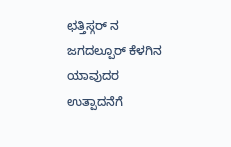ಛತ್ತಿಸ್ಗರ್ ನ ಜಗದಲ್ಪೂರ್ ಕೆಳಗಿನ ಯಾವುದರ ಉತ್ಪಾದನೆಗೆ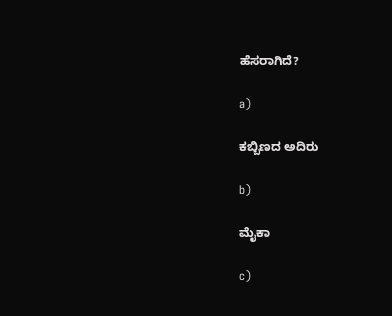ಹೆಸರಾಗಿದೆ?

a)

ಕಬ್ಬಿಣದ ಅದಿರು

b)

ಮೈಕಾ

c)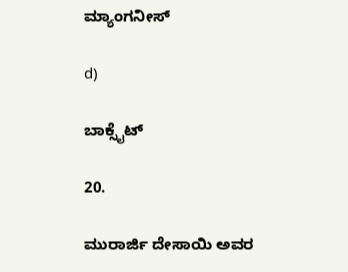ಮ್ಯಾಂಗನೀಸ್

d)

ಬಾಕ್ಸೈಟ್

20.

ಮುರಾರ್ಜಿ ದೇಸಾಯಿ ಅವರ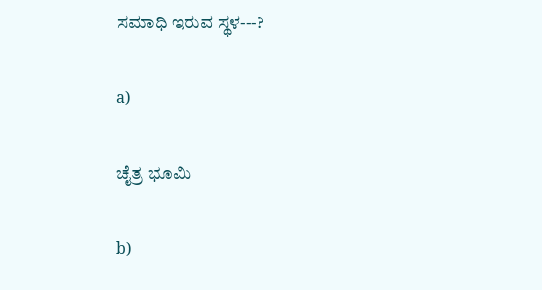ಸಮಾಧಿ ಇರುವ ಸ್ಥಳ---?

a)

ಚೈತ್ರ ಭೂಮಿ

b)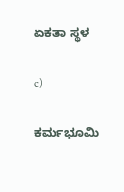ಏಕತಾ ಸ್ಥಳ

c)

ಕರ್ಮಭೂಮಿ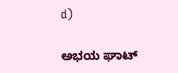d)

ಅಭಯ ಘಾಟ್